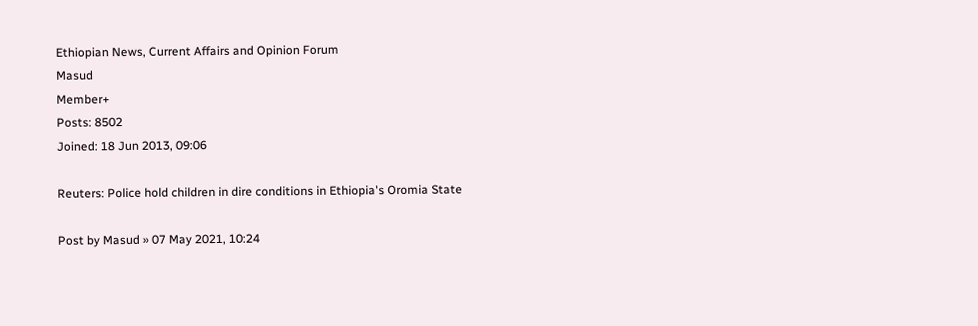Ethiopian News, Current Affairs and Opinion Forum
Masud
Member+
Posts: 8502
Joined: 18 Jun 2013, 09:06

Reuters: Police hold children in dire conditions in Ethiopia's Oromia State

Post by Masud » 07 May 2021, 10:24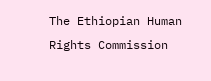The Ethiopian Human Rights Commission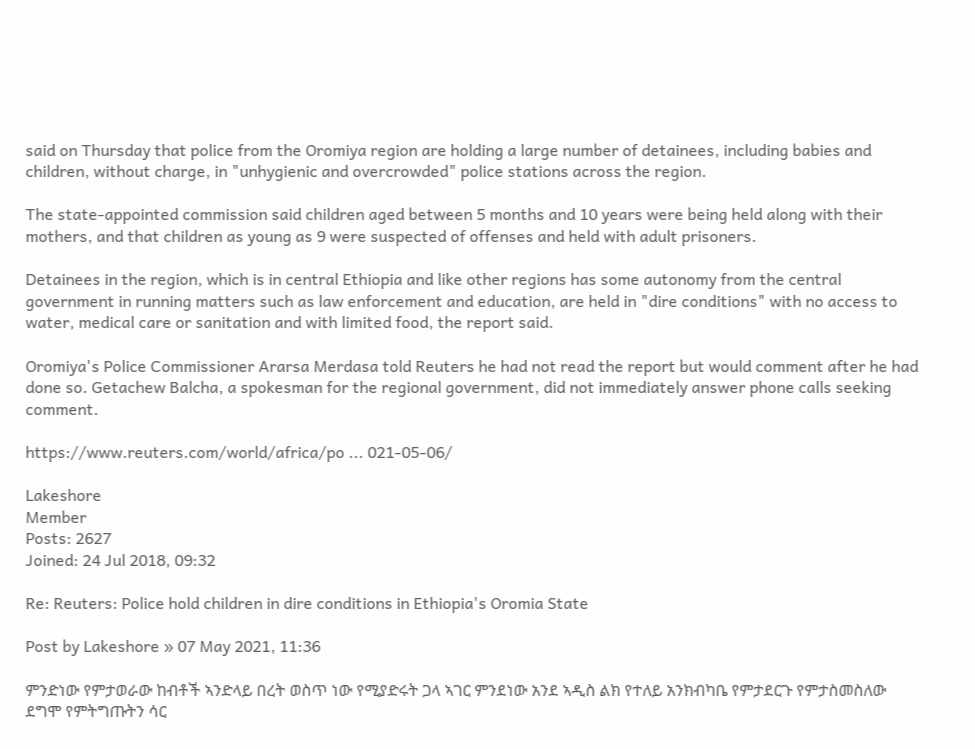said on Thursday that police from the Oromiya region are holding a large number of detainees, including babies and children, without charge, in "unhygienic and overcrowded" police stations across the region.

The state-appointed commission said children aged between 5 months and 10 years were being held along with their mothers, and that children as young as 9 were suspected of offenses and held with adult prisoners.

Detainees in the region, which is in central Ethiopia and like other regions has some autonomy from the central government in running matters such as law enforcement and education, are held in "dire conditions" with no access to water, medical care or sanitation and with limited food, the report said.

Oromiya's Police Commissioner Ararsa Merdasa told Reuters he had not read the report but would comment after he had done so. Getachew Balcha, a spokesman for the regional government, did not immediately answer phone calls seeking comment.

https://www.reuters.com/world/africa/po ... 021-05-06/

Lakeshore
Member
Posts: 2627
Joined: 24 Jul 2018, 09:32

Re: Reuters: Police hold children in dire conditions in Ethiopia's Oromia State

Post by Lakeshore » 07 May 2021, 11:36

ምንድነው የምታወራው ከብቶች ኣንድላይ በረት ወስጥ ነው የሚያድሩት ጋላ ኣገር ምንደነው አንደ ኣዲስ ልክ የተለይ አንክብካቤ የምታደርጉ የምታስመስለው ደግሞ የምትግጡትን ሳር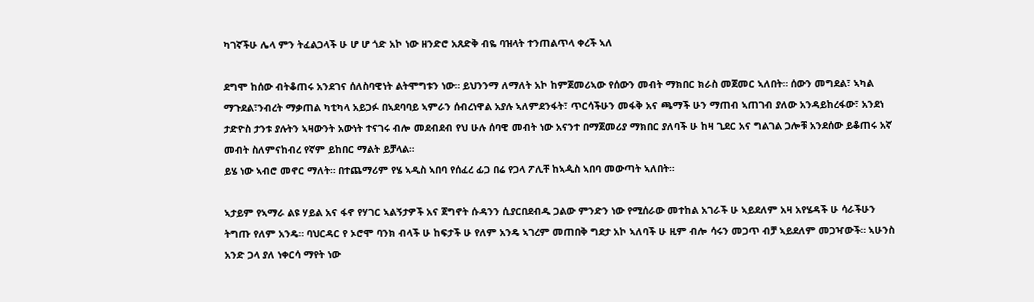ካገኛችሁ ሌላ ምን ትፈልጋላች ሁ ሆ ሆ ጎድ አኮ ነው ዘንድሮ አጸድቅ ብዬ ባዝላት ተንጠልጥላ ቀረች ኣለ

ደግሞ ከሰው ብትቆጠሩ አንደገና ሰለስባዊነት ልትሞግቱን ነው። ይህንንማ ለማለት አኮ ከምጀመሪኣው የሰውን መብት ማክበር ክራስ መጀመር ኣለበት። ሰውን መግደል፣ ኣካል ማጉደል፣ንብረት ማቃጠል ካቲካላ አይጋፉ በኣደባባይ ኣምራን ሰብረነዋል አያሉ ኣለምደንፋት፣ ጥርሳችሁን መፋቅ አና ጫማች ሁን ማጠብ ኣጠገብ ያለው አንዳይከረፋው፣ አንደነ ታድዮስ ታንቱ ያሉትን ኣዛውንት አውነት ተናገሩ ብሎ መደብደብ የህ ሁሉ ሰባዊ መብት ነው አናንተ በማጀመሪያ ማክበር ያለባች ሁ ከዛ ጊደር አና ግልገል ጋሎቹ አንደሰው ይቆጠሩ አኛ መብት ስለምናከብረ የኛም ይከበር ማልት ይቻላል።
ይሄ ነው ኣብሮ መኖር ማለት። በተጨማሪም የሄ ኣዲስ ኣበባ የሰፈረ ፊጋ በሬ የጋላ ፖሊቸ ከኣዺስ ኣበባ መውጣት ኣለበት።

ኣታይም የኣማራ ልዩ ሃይል አና ፋኖ የሃገር ኣልኝታዎች አና ጀግኖት ሱዳንን ሲያርበደብዱ ጋልው ምንድን ነው የሚሰራው መተከል አገራች ሁ ኣይደለም አዛ አየሄዳች ሁ ሳራችሁን ትግጡ የለም አንዴ። ባህርዳር የ ኦሮሞ ባንክ ብላች ሁ ከፍታች ሁ የለም አንዴ ኣገረም መጠበቅ ግደታ አኮ ኣለባች ሁ ዚም ብሎ ሳሩን መጋጥ ብቻ ኣይደለም መጋዣውች። ኣሁንስ አንድ ጋላ ያለ ነቀርሳ ማየት ነው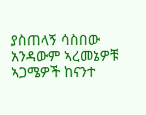ያስጠላኝ ሳስበው አንዳውም ኣረመኔዎቹ ኣጋሜዎች ከናንተ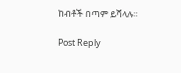ከብቶች በጣም ይሻላሉ።

Post Reply